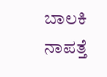ಬಾಲಕಿ ನಾಪತ್ತೆ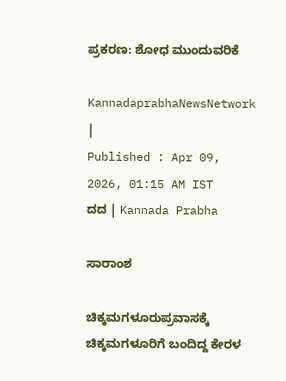ಪ್ರಕರಣ: ಶೋಧ ಮುಂದುವರಿಕೆ

KannadaprabhaNewsNetwork |
Published : Apr 09, 2026, 01:15 AM IST
ದದ | Kannada Prabha

ಸಾರಾಂಶ

ಚಿಕ್ಕಮಗಳೂರುಪ್ರವಾಸಕ್ಕೆ ಚಿಕ್ಕಮಗಳೂರಿಗೆ ಬಂದಿದ್ದ ಕೇರಳ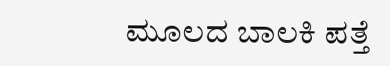ಮೂಲದ ಬಾಲಕಿ ಪತ್ತೆ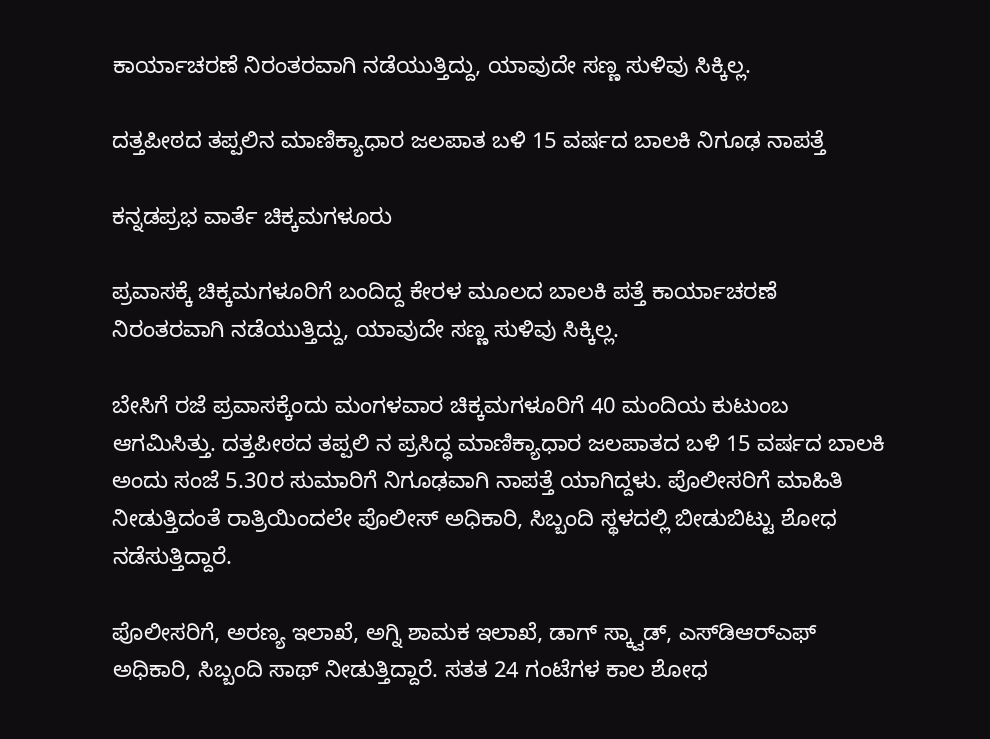ಕಾರ್ಯಾಚರಣೆ ನಿರಂತರವಾಗಿ ನಡೆಯುತ್ತಿದ್ದು, ಯಾವುದೇ ಸಣ್ಣ ಸುಳಿವು ಸಿಕ್ಕಿಲ್ಲ.

ದತ್ತಪೀಠದ ತಪ್ಪಲಿನ ಮಾಣಿಕ್ಯಾಧಾರ ಜಲಪಾತ ಬಳಿ 15 ವರ್ಷದ ಬಾಲಕಿ ನಿಗೂಢ ನಾಪತ್ತೆ

ಕನ್ನಡಪ್ರಭ ವಾರ್ತೆ ಚಿಕ್ಕಮಗಳೂರು

ಪ್ರವಾಸಕ್ಕೆ ಚಿಕ್ಕಮಗಳೂರಿಗೆ ಬಂದಿದ್ದ ಕೇರಳ ಮೂಲದ ಬಾಲಕಿ ಪತ್ತೆ ಕಾರ್ಯಾಚರಣೆ ನಿರಂತರವಾಗಿ ನಡೆಯುತ್ತಿದ್ದು, ಯಾವುದೇ ಸಣ್ಣ ಸುಳಿವು ಸಿಕ್ಕಿಲ್ಲ.

ಬೇಸಿಗೆ ರಜೆ ಪ್ರವಾಸಕ್ಕೆಂದು ಮಂಗಳವಾರ ಚಿಕ್ಕಮಗಳೂರಿಗೆ 40 ಮಂದಿಯ ಕುಟುಂಬ ಆಗಮಿಸಿತ್ತು. ದತ್ತಪೀಠದ ತಪ್ಪಲಿ ನ ಪ್ರಸಿದ್ಧ ಮಾಣಿಕ್ಯಾಧಾರ ಜಲಪಾತದ ಬಳಿ 15 ವರ್ಷದ ಬಾಲಕಿ ಅಂದು ಸಂಜೆ 5.30ರ ಸುಮಾರಿಗೆ ನಿಗೂಢವಾಗಿ ನಾಪತ್ತೆ ಯಾಗಿದ್ದಳು. ಪೊಲೀಸರಿಗೆ ಮಾಹಿತಿ ನೀಡುತ್ತಿದಂತೆ ರಾತ್ರಿಯಿಂದಲೇ ಪೊಲೀಸ್‌ ಅಧಿಕಾರಿ, ಸಿಬ್ಬಂದಿ ಸ್ಥಳದಲ್ಲಿ ಬೀಡುಬಿಟ್ಟು ಶೋಧ ನಡೆಸುತ್ತಿದ್ದಾರೆ.

ಪೊಲೀಸರಿಗೆ, ಅರಣ್ಯ ಇಲಾಖೆ, ಅಗ್ನಿ ಶಾಮಕ ಇಲಾಖೆ, ಡಾಗ್‌ ಸ್ಕ್ವಾಡ್, ಎಸ್‌ಡಿಆರ್‌ಎಫ್‌ ಅಧಿಕಾರಿ, ಸಿಬ್ಬಂದಿ ಸಾಥ್‌ ನೀಡುತ್ತಿದ್ದಾರೆ. ಸತತ 24 ಗಂಟೆಗಳ ಕಾಲ ಶೋಧ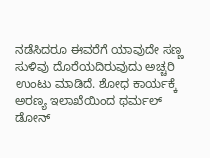ನಡೆಸಿದರೂ ಈವರೆಗೆ ಯಾವುದೇ ಸಣ್ಣ ಸುಳಿವು ದೊರೆಯದಿರುವುದು ಅಚ್ಚರಿ ಉಂಟು ಮಾಡಿದೆ. ಶೋಧ ಕಾರ್ಯಕ್ಕೆ ಅರಣ್ಯ ಇಲಾಖೆಯಿಂದ ಥರ್ಮಲ್ ಡೋನ್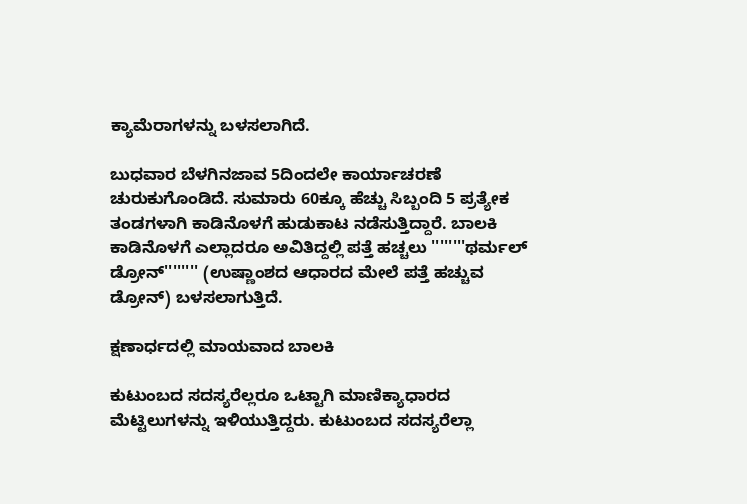ಕ್ಯಾಮೆರಾಗಳನ್ನು ಬಳಸಲಾಗಿದೆ.

ಬುಧವಾರ ಬೆಳಗಿನಜಾವ 5ದಿಂದಲೇ ಕಾರ್ಯಾಚರಣೆ ಚುರುಕುಗೊಂಡಿದೆ. ಸುಮಾರು 60ಕ್ಕೂ ಹೆಚ್ಚು ಸಿಬ್ಬಂದಿ 5 ಪ್ರತ್ಯೇಕ ತಂಡಗಳಾಗಿ ಕಾಡಿನೊಳಗೆ ಹುಡುಕಾಟ ನಡೆಸುತ್ತಿದ್ದಾರೆ. ಬಾಲಕಿ ಕಾಡಿನೊಳಗೆ ಎಲ್ಲಾದರೂ ಅವಿತಿದ್ದಲ್ಲಿ ಪತ್ತೆ ಹಚ್ಚಲು ''''''''ಥರ್ಮಲ್ ಡ್ರೋನ್'''''''' (ಉಷ್ಣಾಂಶದ ಆಧಾರದ ಮೇಲೆ ಪತ್ತೆ ಹಚ್ಚುವ ಡ್ರೋನ್) ಬಳಸಲಾಗುತ್ತಿದೆ.

ಕ್ಷಣಾರ್ಧದಲ್ಲಿ ಮಾಯವಾದ ಬಾಲಕಿ

ಕುಟುಂಬದ ಸದಸ್ಯರೆಲ್ಲರೂ ಒಟ್ಟಾಗಿ ಮಾಣಿಕ್ಯಾಧಾರದ ಮೆಟ್ಟಿಲುಗಳನ್ನು ಇಳಿಯುತ್ತಿದ್ದರು. ಕುಟುಂಬದ ಸದಸ್ಯರೆಲ್ಲಾ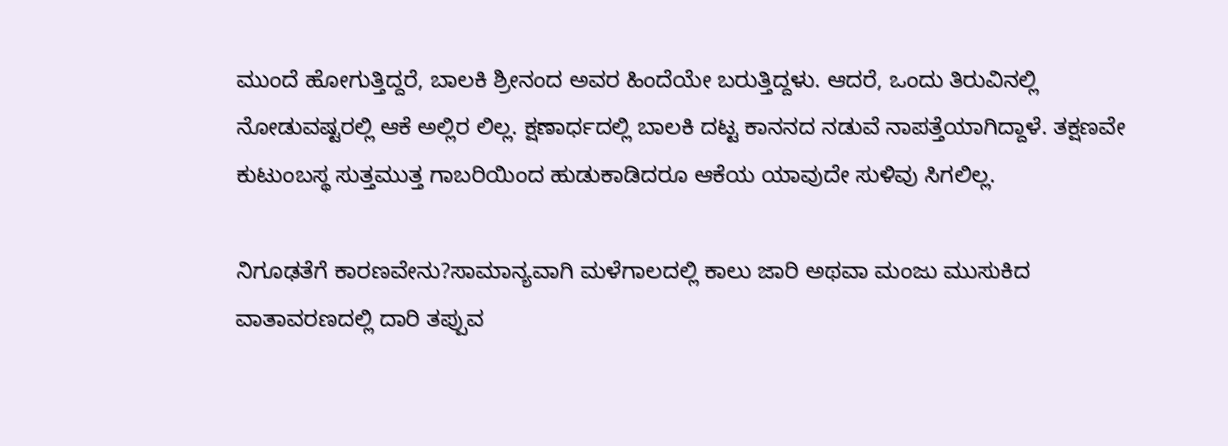ಮುಂದೆ ಹೋಗುತ್ತಿದ್ದರೆ, ಬಾಲಕಿ ಶ್ರೀನಂದ ಅವರ ಹಿಂದೆಯೇ ಬರುತ್ತಿದ್ದಳು. ಆದರೆ, ಒಂದು ತಿರುವಿನಲ್ಲಿ ನೋಡುವಷ್ಟರಲ್ಲಿ ಆಕೆ ಅಲ್ಲಿರ ಲಿಲ್ಲ. ಕ್ಷಣಾರ್ಧದಲ್ಲಿ ಬಾಲಕಿ ದಟ್ಟ ಕಾನನದ ನಡುವೆ ನಾಪತ್ತೆಯಾಗಿದ್ದಾಳೆ. ತಕ್ಷಣವೇ ಕುಟುಂಬಸ್ಥ ಸುತ್ತಮುತ್ತ ಗಾಬರಿಯಿಂದ ಹುಡುಕಾಡಿದರೂ ಆಕೆಯ ಯಾವುದೇ ಸುಳಿವು ಸಿಗಲಿಲ್ಲ.

ನಿಗೂಢತೆಗೆ ಕಾರಣವೇನು?ಸಾಮಾನ್ಯವಾಗಿ ಮಳೆಗಾಲದಲ್ಲಿ ಕಾಲು ಜಾರಿ ಅಥವಾ ಮಂಜು ಮುಸುಕಿದ ವಾತಾವರಣದಲ್ಲಿ ದಾರಿ ತಪ್ಪುವ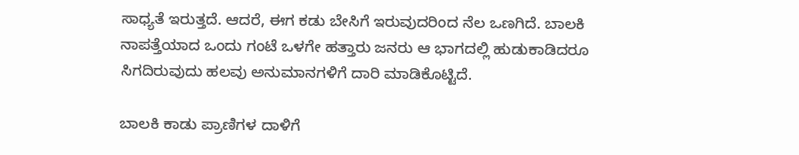ಸಾಧ್ಯತೆ ಇರುತ್ತದೆ. ಆದರೆ, ಈಗ ಕಡು ಬೇಸಿಗೆ ಇರುವುದರಿಂದ ನೆಲ ಒಣಗಿದೆ. ಬಾಲಕಿ ನಾಪತ್ತೆಯಾದ ಒಂದು ಗಂಟೆ ಒಳಗೇ ಹತ್ತಾರು ಜನರು ಆ ಭಾಗದಲ್ಲಿ ಹುಡುಕಾಡಿದರೂ ಸಿಗದಿರುವುದು ಹಲವು ಅನುಮಾನಗಳಿಗೆ ದಾರಿ ಮಾಡಿಕೊಟ್ಟಿದೆ.

ಬಾಲಕಿ ಕಾಡು ಪ್ರಾಣಿಗಳ ದಾಳಿಗೆ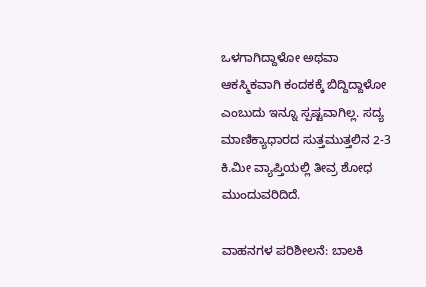ಒಳಗಾಗಿದ್ದಾಳೋ ಅಥವಾ ಆಕಸ್ಮಿಕವಾಗಿ ಕಂದಕಕ್ಕೆ ಬಿದ್ದಿದ್ದಾಳೋ ಎಂಬುದು ಇನ್ನೂ ಸ್ಪಷ್ಟವಾಗಿಲ್ಲ. ಸದ್ಯ ಮಾಣಿಕ್ಯಾಧಾರದ ಸುತ್ತಮುತ್ತಲಿನ 2-3 ಕಿ.ಮೀ ವ್ಯಾಪ್ತಿಯಲ್ಲಿ ತೀವ್ರ ಶೋಧ ಮುಂದುವರಿದಿದೆ.

ವಾಹನಗಳ ಪರಿಶೀಲನೆ: ಬಾಲಕಿ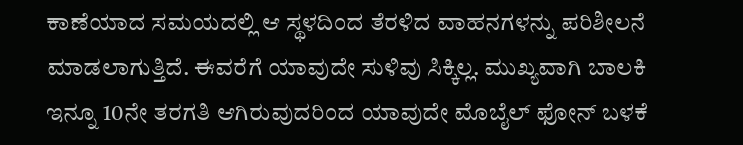ಕಾಣೆಯಾದ ಸಮಯದಲ್ಲಿ ಆ ಸ್ಥಳದಿಂದ ತೆರಳಿದ ವಾಹನಗಳನ್ನು ಪರಿಶೀಲನೆ ಮಾಡಲಾಗುತ್ತಿದೆ. ಈವರೆಗೆ ಯಾವುದೇ ಸುಳಿವು ಸಿಕ್ಕಿಲ್ಲ. ಮುಖ್ಯವಾಗಿ ಬಾಲಕಿ ಇನ್ನೂ 10ನೇ ತರಗತಿ ಆಗಿರುವುದರಿಂದ ಯಾವುದೇ ಮೊಬೈಲ್‌ ಫೋನ್‌ ಬಳಕೆ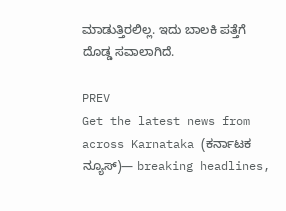ಮಾಡುತ್ತಿರಲಿಲ್ಲ. ಇದು ಬಾಲಕಿ ಪತ್ತೆಗೆ ದೊಡ್ಡ ಸವಾಲಾಗಿದೆ.

PREV
Get the latest news from across Karnataka (ಕರ್ನಾಟಕ ನ್ಯೂಸ್)— breaking headlines,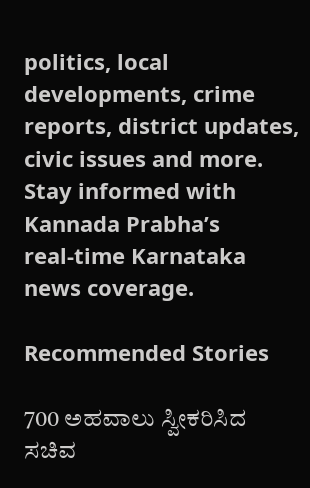politics, local developments, crime reports, district updates, civic issues and more. Stay informed with Kannada Prabha’s real‑time Karnataka news coverage.

Recommended Stories

700 ಅಹವಾಲು ಸ್ವೀಕರಿಸಿದ ಸಚಿವ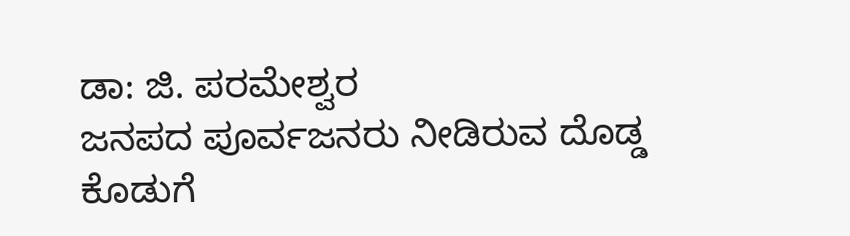ಡಾ: ಜಿ. ಪರಮೇಶ್ವರ
ಜನಪದ ಪೂರ್ವಜನರು ನೀಡಿರುವ ದೊಡ್ಡ ಕೊಡುಗೆ